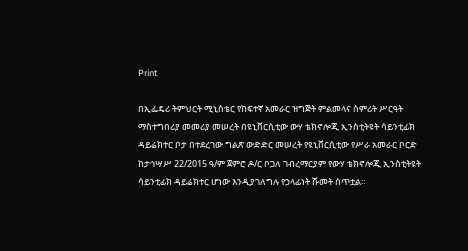Print

በኢፌዴሪ ትምህርት ሚኒስቴር የከፍተኛ አመራር ዝግጅት ምልመላና ስምሪት ሥርዓት ማስተግበሪያ መመሪያ መሠረት በዩኒቨርሲቲው ውሃ ቴክኖሎጂ ኢንስቲትዩት ሳይንቲፊክ ዳይሬክተር ቦታ በተደረገው ግልጽ ውድድር መሠረት የዩኒቨርሲቲው የሥራ አመራር ቦርድ ከታኅሣሥ 22/2015 ዓ/ም ጀምሮ ዶ/ር ቦጋለ ገብረማርያም የውሃ ቴክኖሎጂ ኢንስቲትዩት ሳይንቲፊክ ዳይሬክተር ሆነው እንዲያገለግሉ የኃላፊነት ሹመት ሰጥቷል፡፡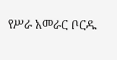የሥራ አመራር ቦርዱ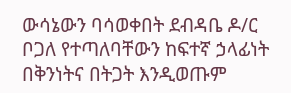ውሳኔውን ባሳወቀበት ደብዳቤ ዶ/ር ቦጋለ የተጣለባቸውን ከፍተኛ ኃላፊነት በቅንነትና በትጋት እንዲወጡም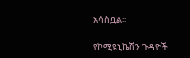አሳስቧል፡፡

የኮሚዩኒኬሽን ጉዳዮች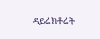ዳይሬክቶሬት